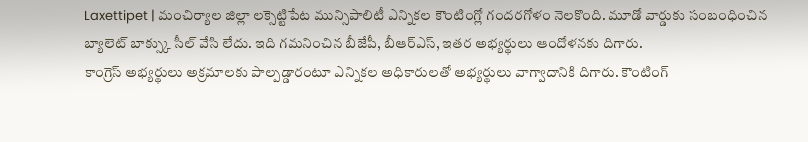Laxettipet | మంచిర్యాల జిల్లా లక్సెట్టిపేట మున్సిపాలిటీ ఎన్నికల కౌంటింగ్లో గందరగోళం నెలకొంది. మూడో వార్డుకు సంబంధించిన బ్యాలెట్ బాక్స్కు సీల్ వేసి లేదు. ఇది గమనించిన బీజేపీ, బీఆర్ఎస్, ఇతర అభ్యర్థులు ఆందోళనకు దిగారు.
కాంగ్రెస్ అభ్యర్థులు అక్రమాలకు పాల్పడ్డారంటూ ఎన్నికల అధికారులతో అభ్యర్థులు వాగ్వాదానికి దిగారు. కౌంటింగ్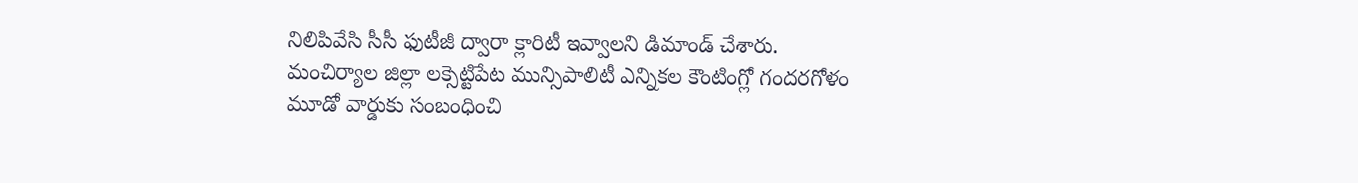నిలిపివేసి సీసీ ఫుటీజీ ద్వారా క్లారిటీ ఇవ్వాలని డిమాండ్ చేశారు.
మంచిర్యాల జిల్లా లక్సెట్టిపేట మున్సిపాలిటీ ఎన్నికల కౌంటింగ్లో గందరగోళం
మూడో వార్డుకు సంబంధించి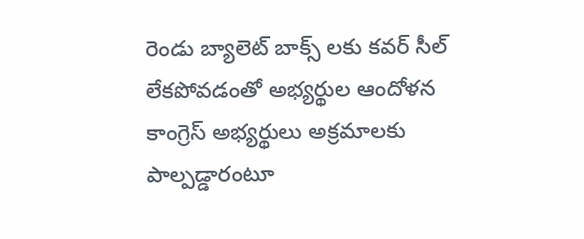రెండు బ్యాలెట్ బాక్స్ లకు కవర్ సీల్ లేకపోవడంతో అభ్యర్థుల ఆందోళన
కాంగ్రెస్ అభ్యర్థులు అక్రమాలకు పాల్పడ్డారంటూ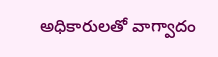అధికారులతో వాగ్వాదం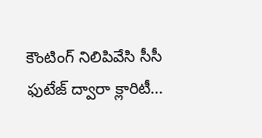కౌంటింగ్ నిలిపివేసి సీసీ ఫుటేజ్ ద్వారా క్లారిటీ…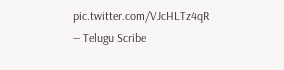pic.twitter.com/VJcHLTz4qR
— Telugu Scribe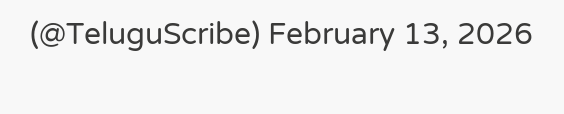(@TeluguScribe) February 13, 2026